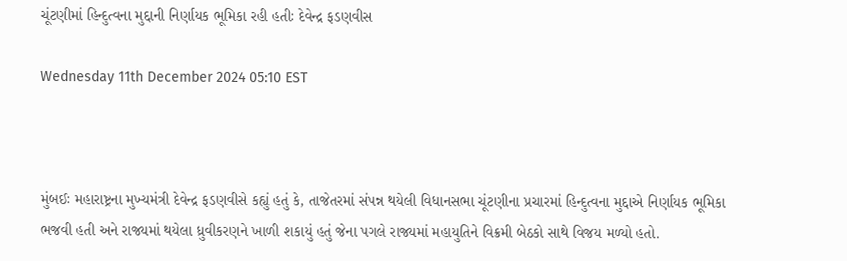ચૂંટણીમાં હિન્દુત્વના મુદ્દાની નિર્ણાયક ભૂમિકા રહી હતીઃ દેવેન્દ્ર ફડણવીસ

Wednesday 11th December 2024 05:10 EST



મુંબઈઃ મહારાષ્ટ્રના મુખ્યમંત્રી દેવેન્દ્ર ફડણવીસે કહ્યું હતું કે, તાજેતરમાં સંપન્ન થયેલી વિધાનસભા ચૂંટણીના પ્રચારમાં હિન્દુત્વના મુદ્દાએ નિર્ણાયક ભૂમિકા ભજવી હતી અને રાજ્યમાં થયેલા ધ્રુવીકરણને ખાળી શકાયું હતું જેના પગલે રાજ્યમાં મહાયુતિને વિક્રમી બેઠકો સાથે વિજય મળ્યો હતો.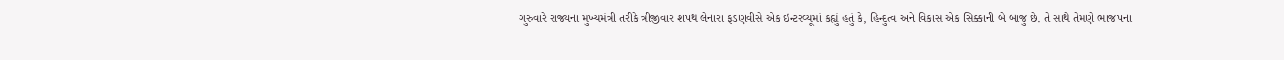ગુરુવારે રાજ્યના મુખ્યમંત્રી તરીકે ત્રીજીવાર શપથ લેનારા ફડણવીસે એક ઇન્ટરવ્યૂમાં કહ્યું હતું કે, હિન્દુત્વ અને વિકાસ એક સિક્કાની બે બાજુ છે. તે સાથે તેમણે ભાજપના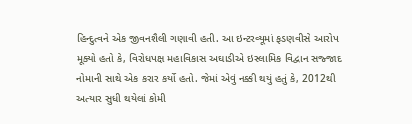હિન્દુત્વને એક જીવનશૈલી ગણાવી હતી. આ ઇન્ટરવ્યૂમાં ફડણવીસે આરોપ મૂક્યો હતો કે, વિરોધપક્ષ મહાવિકાસ અઘાડીએ ઇસ્લામિક વિદ્વાન સજ્જાદ નોમાની સાથે એક કરાર કર્યો હતો. જેમાં એવું નક્કી થયું હતું કે, 2012થી અત્યાર સુધી થયેલાં કોમી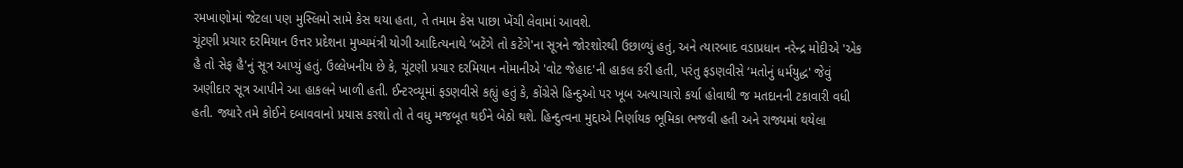રમખાણોમાં જેટલા પણ મુસ્લિમો સામે કેસ થયા હતા, તે તમામ કેસ પાછા ખેંચી લેવામાં આવશે.
ચૂંટણી પ્રચાર દરમિયાન ઉત્તર પ્રદેશના મુખ્યમંત્રી યોગી આદિત્યનાથે ‘બટેંગે તો કટેંગે'ના સૂત્રને જોરશોરથી ઉછાળ્યું હતું, અને ત્યારબાદ વડાપ્રધાન નરેન્દ્ર મોદીએ 'એક હૈ તો સેફ હૈ'નું સૂત્ર આપ્યું હતું. ઉલ્લેખનીય છે કે, ચૂંટણી પ્રચાર દરમિયાન નોમાનીએ 'વોટ જેહાદ'ની હાકલ કરી હતી, પરંતુ ફડણવીસે ‘મતોનું ધર્મયુદ્ધ' જેવું અણીદાર સૂત્ર આપીને આ હાકલને ખાળી હતી. ઈન્ટરવ્યૂમાં ફડણવીસે કહ્યું હતું કે, કોંગ્રેસે હિન્દુઓ પર ખૂબ અત્યાચારો કર્યા હોવાથી જ મતદાનની ટકાવારી વધી હતી. જ્યારે તમે કોઈને દબાવવાનો પ્રયાસ કરશો તો તે વધુ મજબૂત થઈને બેઠો થશે. હિન્દુત્વના મુદ્દાએ નિર્ણાયક ભૂમિકા ભજવી હતી અને રાજ્યમાં થયેલા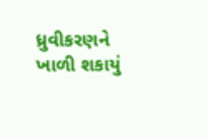ધ્રુવીકરણને ખાળી શકાયું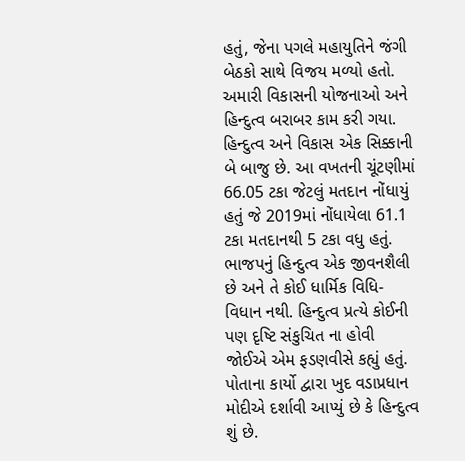હતું, જેના પગલે મહાયુતિને જંગી બેઠકો સાથે વિજય મળ્યો હતો.
અમારી વિકાસની યોજનાઓ અને હિન્દુત્વ બરાબર કામ કરી ગયા. હિન્દુત્વ અને વિકાસ એક સિક્કાની બે બાજુ છે. આ વખતની ચૂંટણીમાં 66.05 ટકા જેટલું મતદાન નોંધાયું હતું જે 2019માં નોંધાયેલા 61.1 ટકા મતદાનથી 5 ટકા વધુ હતું. ભાજપનું હિન્દુત્વ એક જીવનશૈલી છે અને તે કોઈ ધાર્મિક વિધિ-વિધાન નથી. હિન્દુત્વ પ્રત્યે કોઈની પણ દૃષ્ટિ સંકુચિત ના હોવી જોઈએ એમ ફડણવીસે કહ્યું હતું.
પોતાના કાર્યો દ્વારા ખુદ વડાપ્રધાન મોદીએ દર્શાવી આપ્યું છે કે હિન્દુત્વ શું છે.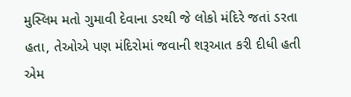મુસ્લિમ મતો ગુમાવી દેવાના ડરથી જે લોકો મંદિરે જતાં ડરતા હતા, તેઓએ પણ મંદિરોમાં જવાની શરૂઆત કરી દીધી હતી એમ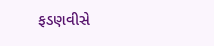ફડણવીસે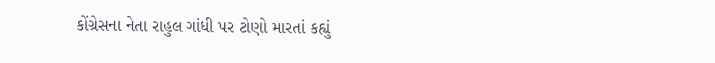કોંગ્રેસના નેતા રાહુલ ગાંધી પર ટોણો મારતાં કહ્યું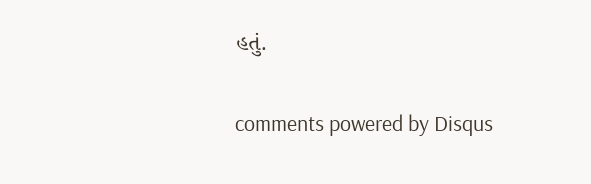હતું.


comments powered by Disqus